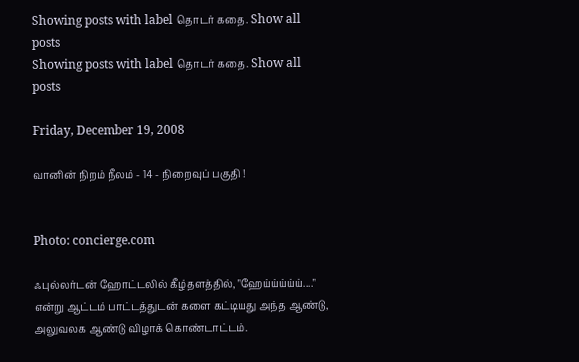Showing posts with label தொடர் கதை. Show all posts
Showing posts with label தொடர் கதை. Show all posts

Friday, December 19, 2008

வானின் நிறம் நீலம் - 14 - நிறைவுப் பகுதி !


Photo: concierge.com

ஃபுல்ல‌ர்ட‌ன் ஹோட்ட‌லில் கீழ்த‌ள‌த்தில், "ஹேய்ய்ய்ய்ய்...." என்று ஆட்ட‌ம் பாட்ட‌த்துட‌ன் க‌ளை க‌ட்டிய‌து அந்த‌ ஆண்டு, அலுவ‌ல‌க‌ ஆண்டு விழாக் கொண்டாட்ட‌ம்.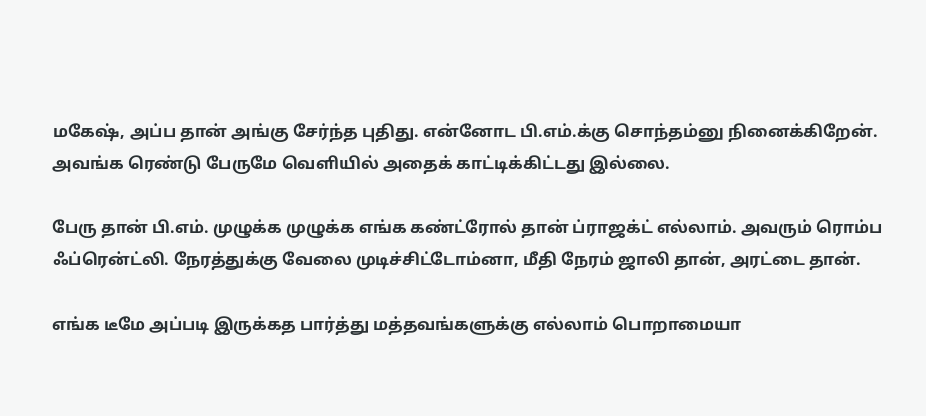ம‌கேஷ், அப்ப‌ தான் அங்கு சேர்ந்த‌ புதிது. என்னோட‌ பி.எம்.க்கு சொந்த‌ம்னு நினைக்கிறேன். அவ‌ங்க‌ ரெண்டு பேருமே வெளியில் அதைக் காட்டிக்கிட்ட‌து இல்லை.

பேரு தான் பி.எம். முழுக்க‌ முழுக்க‌ எங்க‌ க‌ண்ட்ரோல் தான் ப்ராஜ‌க்ட் எல்லாம். அவ‌ரும் ரொம்ப‌ ஃப்ரென்ட்லி. நேர‌த்துக்கு வேலை முடிச்சிட்டோம்னா, மீதி நேரம் ஜாலி தான், அர‌ட்டை தான்.

எங்க‌ டீமே அப்ப‌டி இருக்க‌த‌ பார்த்து ம‌த்த‌வ‌ங்க‌ளுக்கு எல்லாம் பொறாமையா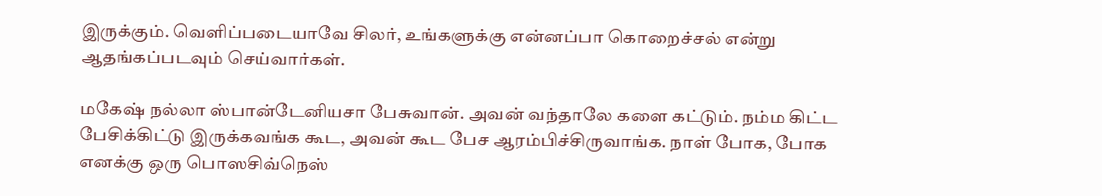இருக்கும். வெளிப்ப‌டையாவே சில‌ர், உங்க‌ளுக்கு என்ன‌ப்பா கொறைச்ச‌ல் என்று ஆத‌ங்க‌ப்ப‌ட‌வும் செய்வார்க‌ள்.

ம‌கேஷ் ந‌ல்லா ஸ்பான்டேனிய‌சா பேசுவான். அவ‌ன் வ‌ந்தாலே க‌ளை க‌ட்டும். ந‌ம்ம‌ கிட்ட பேசிக்கிட்டு இருக்க‌வ‌ங்க‌ கூட‌, அவ‌ன் கூட‌ பேச‌ ஆர‌ம்பிச்சிருவாங்க‌. நாள் போக‌, போக‌ என‌க்கு ஒரு பொஸ‌சிவ்நெஸ்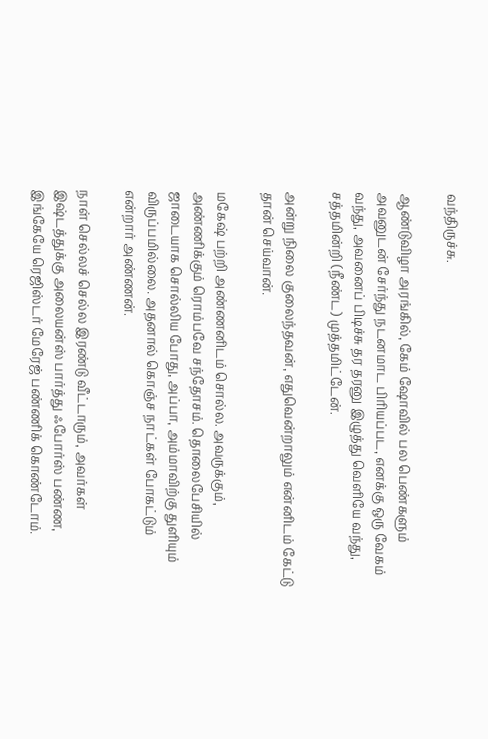வ‌ந்திருச்சு.

ஆண்டுவிழா அர‌ங்கில், கேம் ஷோவில் ப‌ல‌ பெண்க‌ளும் அவ‌னுட‌ன் சேர்ந்து ந‌ட‌ன‌மாட‌ பிரிய‌ப்ப‌ட‌, என‌க்கு ஒரு வேக‌ம் வ‌ந்து, அவ‌னைப் பிடிச்சு த‌ர‌ த‌ர‌னு இழுத்து வெளியே வ‌ந்து, ச‌த்த‌மின்றி (நீண்ட) முத்த‌மிட்டேன்.

அன்று நிலை குலைந்த‌வ‌ன், எதுவென்றாலும் என்னிட‌ம் கேட்டு தான் செய்வான்.

ம‌கேஷ் ப‌ற்றி அண்ண‌னிட‌ம் சொல்ல‌. அவ‌ருக்கும், அண்ணிக்கும் ரொம்ப‌வே ச‌ந்தோச‌ம். தொலைபேசியில் ஜாடையாக சொல்லிய போது, அப்பா, அம்மாவிற்கு துளியும் விருப்ப‌மில்லை. அத‌னால் கொஞ்ச‌ நாட்க‌ள் போக‌ட்டும் என்றார் அண்ண‌ன்.

நாள் செல்ல‌ச் செல்ல‌ இர‌ண்டு வீட்டாரும், அவர்கள் இஷ்டத்துக்கு அலையன்ஸ் பார்த்து ஃபோர்ஸ் ப‌ண்ண‌, இங்கேயே ரெஜிஸ்ட‌ர் மேரேஜ் ப‌ண்ணிக் கொண்டோம்.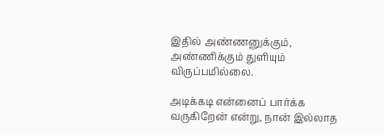இதில் அண்ண‌னுக்கும், அண்ணிக்கும் துளியும் விருப்ப‌மில்லை.

அடிக்கடி என்னைப் பார்க்க வருகிறேன் என்று, நான் இல்லாத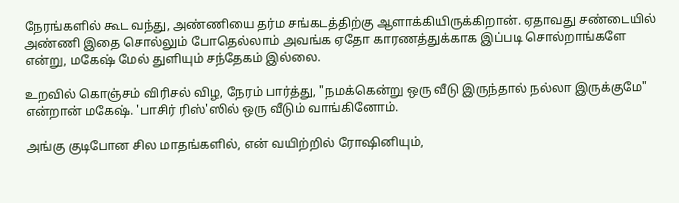நேரங்களில் கூட வந்து, அண்ணியை தர்ம சங்கடத்திற்கு ஆளாக்கியிருக்கிறான். ஏதாவது சண்டையில் அண்ணி இதை சொல்லும் போதெல்லாம் அவங்க ஏதோ காரணத்துக்காக இப்படி சொல்றாங்களே என்று, மகேஷ் மேல் துளியும் சந்தேகம் இல்லை.

உறவில் கொஞ்ச‌ம் விரிச‌ல் விழ, நேரம் பார்த்து, "ந‌ம‌க்கென்று ஒரு வீடு இருந்தால் ந‌ல்லா இருக்குமே" என்றான் மகேஷ். 'பாசிர் ரிஸ்'ஸில் ஒரு வீடும் வாங்கினோம்.

அங்கு குடிபோன சில‌ மாத‌ங்க‌ளில், என் வ‌யிற்றில் ரோஷினியும்,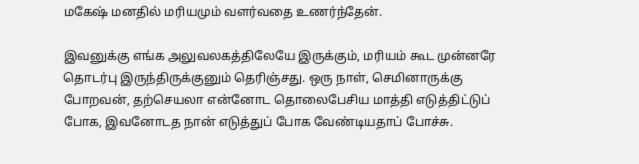ம‌கேஷ் ம‌ன‌தில் ம‌ரிய‌மும் வ‌ள‌ர்வ‌தை உண‌ர்ந்தேன்.

இவ‌னுக்கு எங்க அலுவலகத்திலேயே இருக்கும், ம‌ரிய‌ம் கூட‌ முன்னரே தொட‌ர்பு இருந்திருக்குனும் தெரிஞ்ச‌து. ஒரு நாள், செமினாருக்கு போறவன், தற்செயலா என்னோட‌ தொலைபேசிய‌ மாத்தி எடுத்திட்டுப் போக‌, இவ‌னோட‌த நான் எடுத்துப் போக‌ வேண்டிய‌தாப் போச்சு.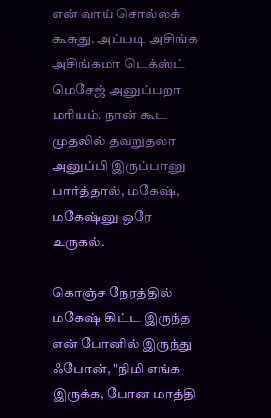என் வாய் சொல்ல‌க் கூசுது. அப்ப‌டி அசிங்க‌ அசிங்க‌மா டெக்ஸ்ட் மெசேஜ் அனுப்ப‌றா ம‌ரிய‌ம். நான் கூட‌ முத‌லில் த‌வ‌றுதலா அனுப்பி இருப்பானு பார்த்தால், ம‌கேஷ், ம‌கேஷ்னு ஒரே உருக‌ல்.

கொஞ்ச‌ நேர‌த்தில் ம‌கேஷ் கிட்ட‌ இருந்த என் போனில் இருந்து ஃபோன், "நிமி எங்க‌ இருக்க‌, போன‌ மாத்தி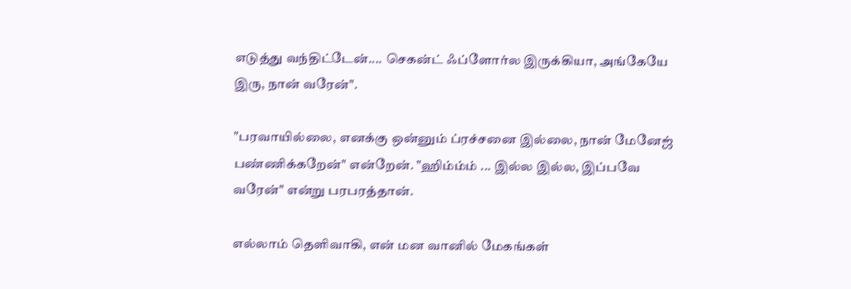எடுத்து வ‌ந்திட்டேன்.... செக‌ன்ட் ஃப்ளோர்ல‌ இருக்கியா, அங்கேயே இரு, நான் வரேன்".

"ப‌ரவாயில்லை, எனக்கு ஒன்னும் ப்ரச்சனை இல்லை, நான் மேனேஜ் பண்ணிக்கறேன்" என்றேன். "ஹிம்ம்ம் ... இல்ல இல்ல, இப்பவே வ‌ரேன்" என்று பரபரத்தான்.

எல்லாம் தெளிவாகி, என் ம‌ன‌ வானில் மேக‌ங்க‌ள்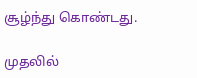சூழ்ந்து கொண்ட‌து.

முத‌லில்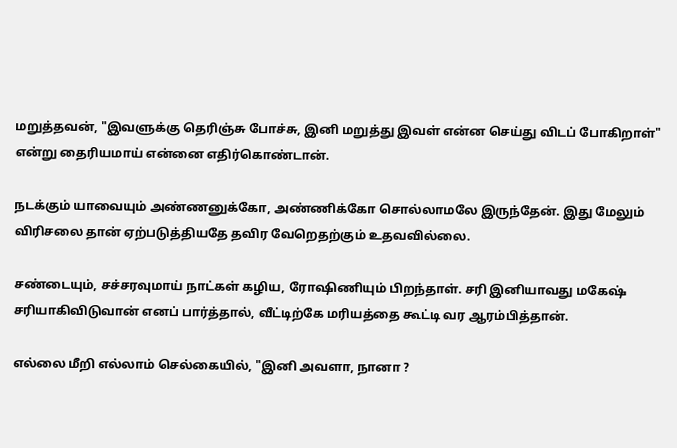ம‌றுத்த‌வ‌ன், "இவ‌ளுக்கு தெரிஞ்சு போச்சு, இனி ம‌றுத்து இவ‌ள் என்ன‌ செய்து விட‌ப் போகிறாள்" என்று தைரிய‌மாய் என்னை எதிர்கொண்டான்.

ந‌ட‌க்கும் யாவையும் அண்ண‌னுக்கோ, அண்ணிக்கோ சொல்லாம‌லே இருந்தேன். இது மேலும் விரிச‌லை தான் ஏற்ப‌டுத்திய‌தே த‌விர‌ வேறெத‌ற்கும் உத‌வ‌வில்லை.

ச‌ண்டையும், ச‌ச்ச‌ர‌வுமாய் நாட்க‌ள் க‌ழிய, ரோஷிணியும் பிற‌ந்தாள். ச‌ரி இனியாவ‌து ம‌கேஷ் ச‌ரியாகிவிடுவான் என‌ப் பார்த்தால், வீட்டிற்கே ம‌ரிய‌த்தை கூட்டி வ‌ர‌ ஆர‌ம்பித்தான்.

எல்லை மீறி எல்லாம் செல்கையில், "இனி அவ‌ளா, நானா ?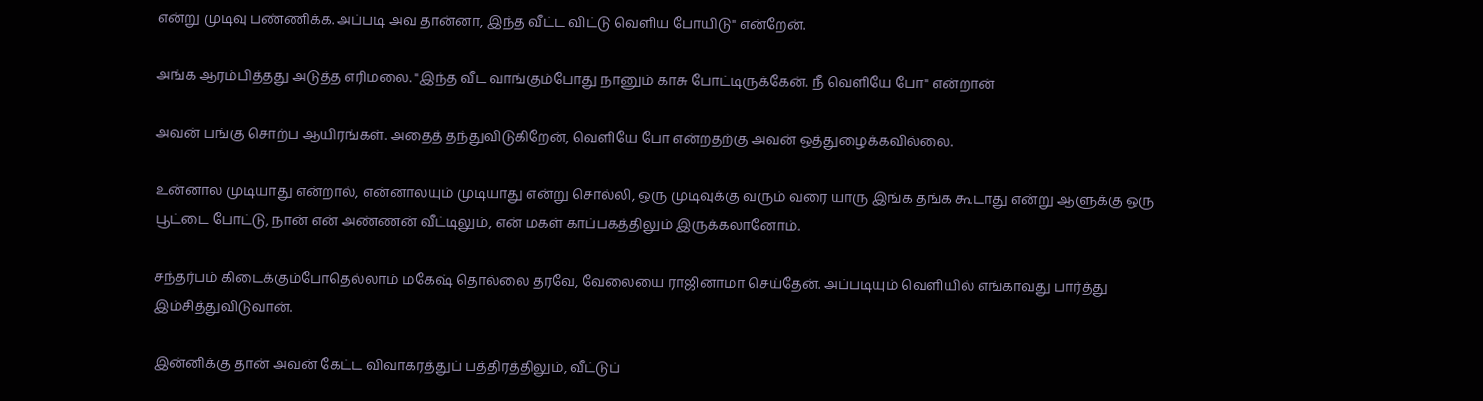என்று முடிவு ப‌ண்ணிக்க‌. அப்ப‌டி அவ‌ தான்னா, இந்த‌ வீட்ட‌ விட்டு வெளிய‌ போயிடு" என்றேன்.

அங்க‌ ஆர‌ம்பித்த‌து அடுத்த‌ எரிம‌லை. "இந்த‌ வீட வாங்கும்போது நானும் காசு போட்டிருக்கேன். நீ வெளியே போ" என்றான்

அவ‌ன் ப‌ங்கு சொற்ப‌ ஆயிர‌ங்க‌ள். அதைத் த‌ந்துவிடுகிறேன், வெளியே போ என்ற‌த‌ற்கு அவ‌ன் ஒத்துழைக்க‌வில்லை.

உன்னால‌ முடியாது என்றால், என்னால‌யும் முடியாது என்று சொல்லி, ஒரு முடிவுக்கு வ‌ரும் வ‌ரை யாரு இங்க தங்க கூடாது என்று ஆளுக்கு ஒரு பூட்டை போட்டு, நான் என் அண்ண‌ன் வீட்டிலும், என் ம‌க‌ள் காப்ப‌க‌த்திலும் இருக்க‌லானோம்.

ச‌ந்த‌ர்ப‌ம் கிடைக்கும்போதெல்லாம் ம‌கேஷ் தொல்லை த‌ர‌வே, வேலையை ராஜினாமா செய்தேன். அப்ப‌டியும் வெளியில் எங்காவ‌து பார்த்து இம்சித்துவிடுவான்.

இன்னிக்கு தான் அவ‌ன் கேட்ட‌ விவாக‌ரத்துப் பத்திரத்திலும், வீட்டுப்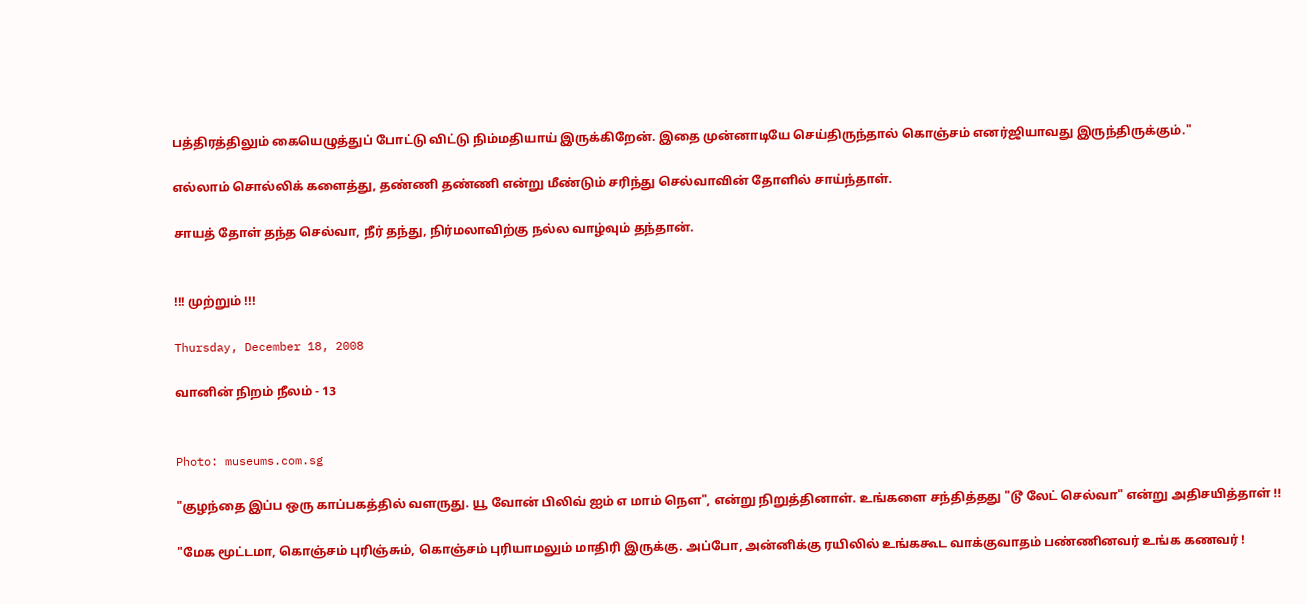ப‌த்திர‌த்திலும் கையெழுத்துப் போட்டு விட்டு நிம்ம‌தியாய் இருக்கிறேன். இதை முன்னாடியே செய்திருந்தால் கொஞ்ச‌ம் என‌ர்ஜியாவ‌து இருந்திருக்கும்."

எல்லாம் சொல்லிக் களைத்து, தண்ணி தண்ணி என்று மீண்டும் ச‌ரிந்து செல்வாவின் தோளில் சாய்ந்தாள்.

சாயத் தோள் தந்த செல்வா, நீர் த‌ந்து, நிர்ம‌லாவிற்கு நல்ல வாழ்வும் த‌ந்தான்.


!!! முற்றும் !!!

Thursday, December 18, 2008

வானின் நிறம் நீலம் - 13


Photo: museums.com.sg

"குழந்தை இப்ப‌ ஒரு காப்ப‌க‌த்தில் வ‌ள‌ருது. யூ வோன் பிலிவ் ஐம் எ மாம் நௌ", என்று நிறுத்தினாள். உங்களை சந்தித்தது "டூ லேட் செல்வா" என்று அதிச‌யித்தாள் !!

"மேக‌ மூட்ட‌மா, கொஞ்ச‌ம் புரிஞ்சும், கொஞ்ச‌ம் புரியாம‌லும் மாதிரி இருக்கு. அப்போ, அன்னிக்கு ர‌யிலில் உங்க‌கூட‌ வாக்குவாத‌ம் ப‌ண்ணின‌வ‌ர் உங்க‌ க‌ண‌வ‌ர் !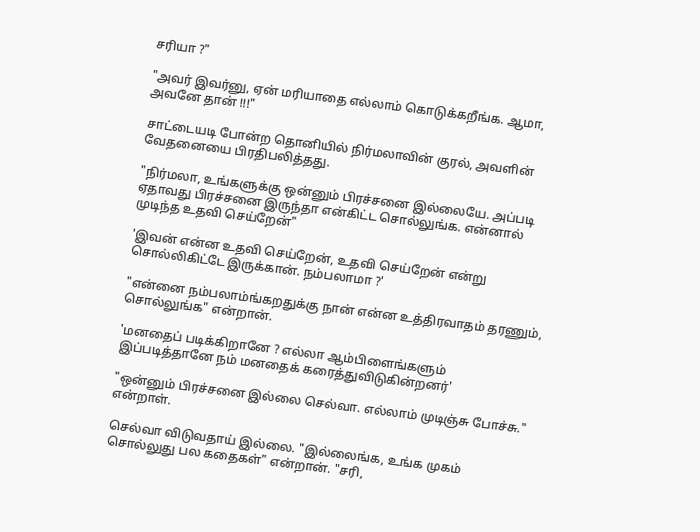ச‌ரியா ?"

"அவ‌ர் இவ‌ர்னு, ஏன் ம‌ரியாதை எல்லாம் கொடுக்க‌றீங்க‌. ஆமா, அவ‌னே தான் !!!"

சாட்டைய‌டி போன்ற‌ தொனியில் நிர்ம‌லாவின் குர‌ல், அவ‌ளின் வேத‌னையை பிர‌திப‌லித்த‌து.

"நிர்ம‌லா, உங்க‌ளுக்கு ஒன்னும் பிர‌ச்ச‌னை இல்லையே. அப்படி ஏதாவது பிரச்சனை இருந்தா என்கிட்ட‌ சொல்லுங்க‌. என்னால் முடிந்த உதவி செய்றேன்"

'இவ‌ன் என்ன‌ உத‌வி செய்றேன், உத‌வி செய்றேன் என்று சொல்லிகிட்டே இருக்கான். ந‌ம்ப‌லாமா ?'

"என்னை ந‌ம்ப‌லாம்ங்க‌ற‌துக்கு நான் என்ன‌ உத்திர‌வாத‌ம் த‌ர‌ணும், சொல்லுங்க‌" என்றான்.

'ம‌ன‌தைப் ப‌டிக்கிறானே ? எல்லா ஆம்பிளைங்க‌ளும் இப்ப‌டித்தானே ந‌ம் ம‌ன‌தைக் க‌ரைத்துவிடுகின்ற‌ன‌ர்'

"ஒன்னும் பிர‌ச்ச‌னை இல்லை செல்வா. எல்லாம் முடிஞ்சு போச்சு." என்றாள்.

செல்வா விடுவ‌தாய் இல்லை. "இல்லைங்க‌, உங்க‌ முக‌ம் சொல்லுது ப‌ல‌ க‌தைக‌ள்" என்றான். "ச‌ரி,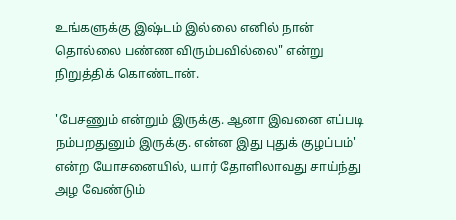உங்க‌ளுக்கு இஷ்ட‌ம் இல்லை எனில் நான் தொல்லை ப‌ண்ண‌ விரும்ப‌வில்லை" என்று நிறுத்திக் கொண்டான்.

'பேச‌ணும் என்றும் இருக்கு. ஆனா இவ‌னை எப்ப‌டி ந‌ம்ப‌ற‌துனும் இருக்கு. என்ன‌ இது புதுக் குழ‌ப்பம்' என்ற‌ யோச‌னையில், யார் தோளிலாவ‌து சாய்ந்து அழ‌ வேண்டும்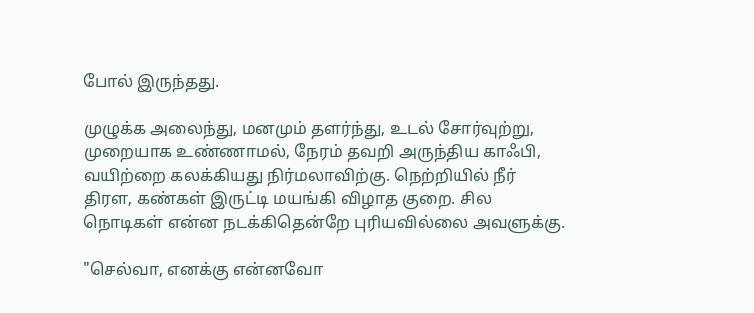போல் இருந்தது.

முழுக்க‌ அலைந்து, மனமும் தளர்ந்து, உட‌ல் சோர்வுற்று, முறையாக‌ உண்ணாம‌ல், நேர‌ம் த‌வ‌றி அருந்திய‌ காஃபி, வ‌யிற்றை க‌ல‌க்கிய‌து நிர்ம‌லாவிற்கு. நெற்றியில் நீர் திர‌ள‌, க‌ண்க‌ள் இருட்டி ம‌ய‌ங்கி விழாத‌ குறை. சில‌ நொடிக‌ள் என்ன‌ ந‌ட‌க்கிதென்றே புரிய‌வில்லை அவ‌ளுக்கு.

"செல்வா, என‌க்கு என்ன‌வோ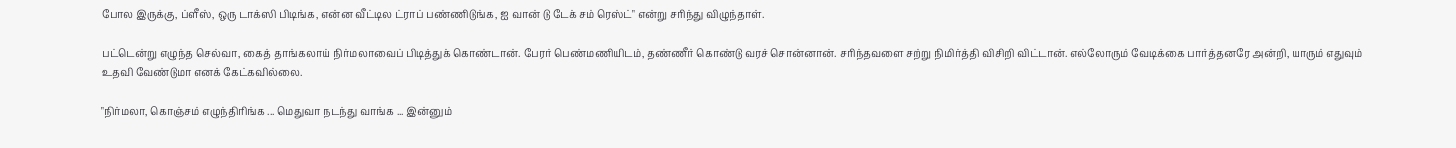போல‌ இருக்கு, ப்ளீஸ், ஒரு டாக்ஸி பிடிங்க‌, என்ன‌ வீட்டில‌ ட்ராப் ப‌ண்ணிடுங்க‌, ஐ வான் டு டேக் ச‌ம் ரெஸ்ட்" என்று ச‌ரிந்து விழுந்தாள்.

ப‌ட்டென்று எழுந்த‌ செல்வா, கைத் தாங்க‌லாய் நிர்ம‌லாவைப் பிடித்துக் கொண்டான். பேர‌ர் பெண்ம‌ணியிட‌ம், த‌ண்ணீர் கொண்டு வ‌ர‌ச் சொன்னான். ச‌ரிந்த‌வ‌ளை ச‌ற்று நிமிர்த்தி விசிறி விட்டான். எல்லோரும் வேடிக்கை பார்த்த‌ன‌ரே அன்றி, யாரும் எதுவும் உத‌வி வேண்டுமா என‌க் கேட்க‌வில்லை.

"நிர்ம‌லா, கொஞ்ச‌ம் எழுந்திரிங்க‌ ... மெதுவா ந‌ட‌ந்து வாங்க‌ ... இன்னும்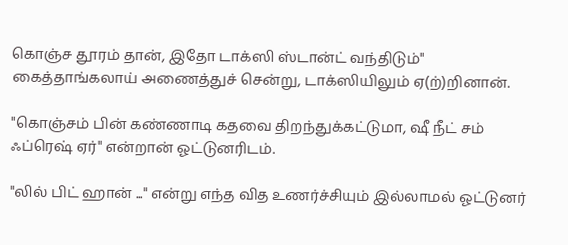கொஞ்ச‌ தூர‌ம் தான், இதோ டாக்ஸி ஸ்டான்ட் வ‌ந்திடும்" கைத்தாங்க‌லாய் அணைத்துச் சென்று, டாக்ஸியிலும் ஏ(ற்)றினான்.

"கொஞ்ச‌ம் பின் க‌ண்ணாடி க‌த‌வை திற‌ந்துக்க‌ட்டுமா, ஷீ நீட் ச‌ம் ஃப்ரெஷ் ஏர்" என்றான் ஓட்டுன‌ரிட‌ம்.

"லில் பிட் ஹான் ..." என்று எந்த‌ வித‌ உண‌ர்ச்சியும் இல்லாம‌ல் ஓட்டுன‌ர்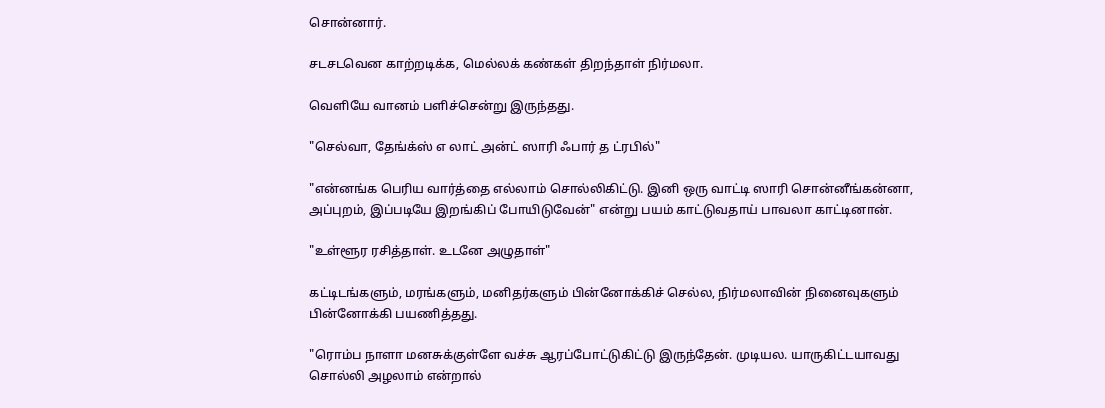சொன்னார்.

ச‌ட‌ச‌ட‌வென‌ காற்ற‌டிக்க‌, மெல்ல‌க் க‌ண்க‌ள் திற‌ந்தாள் நிர்ம‌லா.

வெளியே வான‌ம் ப‌ளிச்சென்று இருந்த‌து.

"செல்வா, தேங்க்ஸ் எ லாட் அன்ட் ஸாரி ஃபார் த‌ ட்ர‌பில்"

"என்ன‌ங்க‌ பெரிய‌ வார்த்தை எல்லாம் சொல்லிகிட்டு. இனி ஒரு வாட்டி ஸாரி சொன்னீங்க‌ன்னா, அப்புற‌ம், இப்ப‌டியே இற‌ங்கிப் போயிடுவேன்" என்று ப‌ய‌ம் காட்டுவ‌தாய் பாவ‌லா காட்டினான்.

"உள்ளூர‌ ர‌சித்தாள். உட‌னே அழுதாள்"

கட்டிடங்களும், மரங்களும், மனிதர்களும் பின்னோக்கிச் செல்ல, நிர்மலாவின் நினைவுகளும் பின்னோக்கி பயணித்தது.

"ரொம்ப‌ நாளா ம‌ன‌சுக்குள்ளே வ‌ச்சு ஆர‌ப்போட்டுகிட்டு இருந்தேன். முடிய‌ல‌. யாருகிட்ட‌யாவ‌து சொல்லி அழ‌லாம் என்றால்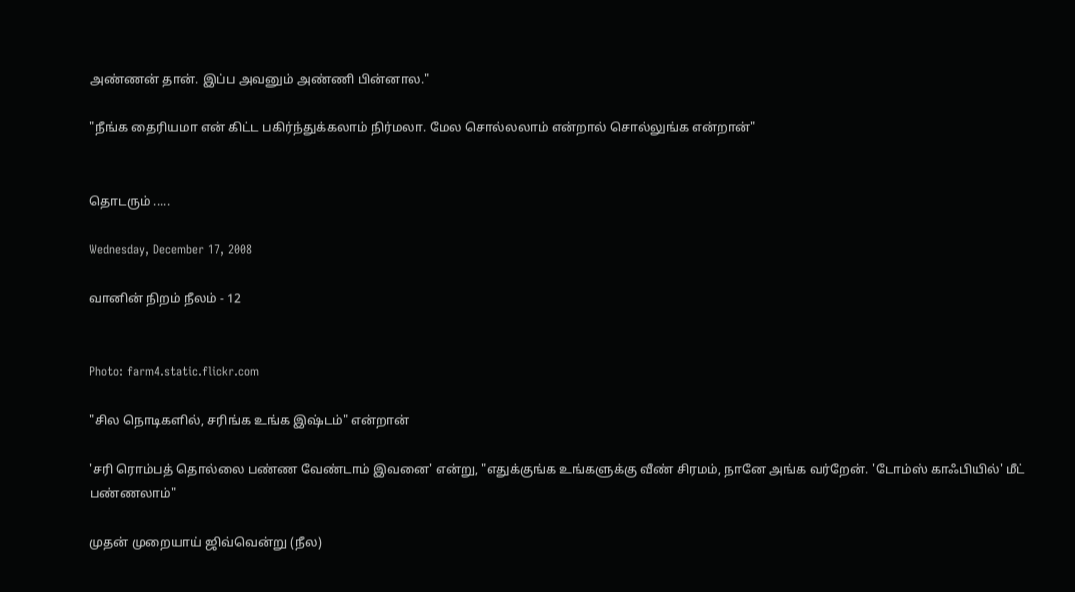அண்ண‌ன் தான். இப்ப‌ அவ‌னும் அண்ணி பின்னால‌."

"நீங்க‌ தைரியமா என் கிட்ட‌ ப‌கிர்ந்துக்க‌லாம் நிர்ம‌லா. மேல‌ சொல்ல‌லாம் என்றால் சொல்லுங்க‌ என்றான்"


தொட‌ரும் .....

Wednesday, December 17, 2008

வானின் நிறம் நீலம் - 12


Photo: farm4.static.flickr.com

"சில‌ நொடிக‌ளில், ச‌ரிங்க‌ உங்க‌ இஷ்ட‌ம்" என்றான்

'ச‌ரி ரொம்ப‌த் தொல்லை ப‌ண்ண‌ வேண்டாம் இவ‌னை' என்று, "எதுக்குங்க‌ உங்க‌ளுக்கு வீண் சிர‌ம‌ம், நானே அங்க‌ வ‌ர்றேன். 'டோம்ஸ் காஃபியில்' மீட் ப‌ண்ண‌லாம்"

முத‌ன் முறையாய் ஜிவ்வென்று (நீல)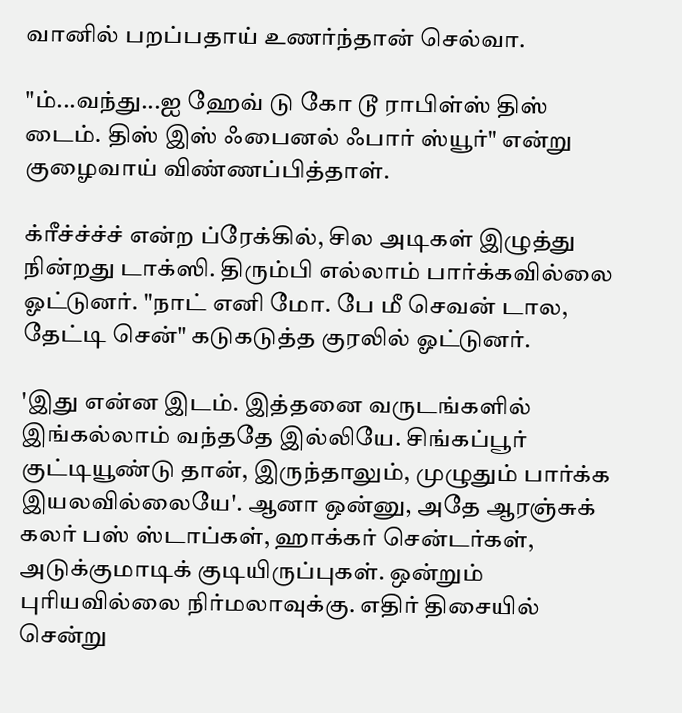வானில் ப‌ற‌ப்ப‌தாய் உண‌ர்ந்தான் செல்வா.

"ம்...வ‌ந்து...ஐ ஹேவ் டு கோ டூ ராபிள்ஸ் திஸ் டைம். திஸ் இஸ் ஃபைன‌ல் ஃபார் ஸ்யூர்" என்று குழைவாய் விண்ண‌ப்பித்தாள்.

க்ரீச்ச்ச்ச் என்ற ப்ரேக்கில், சில‌ அடிக‌ள் இழுத்து நின்ற‌து டாக்ஸி. திரும்பி எல்லாம் பார்க்க‌வில்லை ஓட்டுன‌ர். "நாட் எனி மோ. பே மீ செவ‌ன் டால‌, தேட்டி சென்" க‌டுக‌டுத்த‌ குர‌லில் ஓட்டுன‌ர்.

'இது என்ன‌ இட‌ம். இத்த‌னை வ‌ருட‌ங்க‌ளில் இங்க‌ல்லாம் வ‌ந்த‌தே இல்லியே. சிங்க‌ப்பூர் குட்டியூண்டு தான், இருந்தாலும், முழுதும் பார்க்க‌ இய‌ல‌வில்லையே'. ஆனா ஒன்னு, அதே ஆரஞ்சுக் கலர் பஸ் ஸ்டாப்கள், ஹாக்கர் சென்டர்கள், அடுக்குமாடிக் குடியிருப்புகள். ஒன்றும் புரிய‌வில்லை நிர்ம‌லாவுக்கு. எதிர் திசையில் சென்று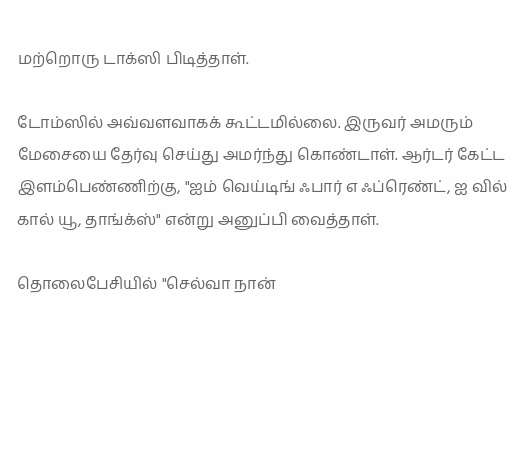ம‌ற்றொரு டாக்ஸி பிடித்தாள்.

டோம்ஸில் அவ்வ‌ள‌வாக‌க் கூட்ட‌மில்லை. இருவ‌ர் அம‌ரும் மேசையை தேர்வு செய்து அம‌ர்ந்து கொண்டாள். ஆர்ட‌ர் கேட்ட‌ இள‌ம்பெண்ணிற்கு, "ஐம் வெய்டிங் ஃபார் எ ஃப்ரெண்ட், ஐ வில் கால் யூ, தாங்க்ஸ்" என்று அனுப்பி வைத்தாள்.

தொலைபேசியில் "செல்வா நான்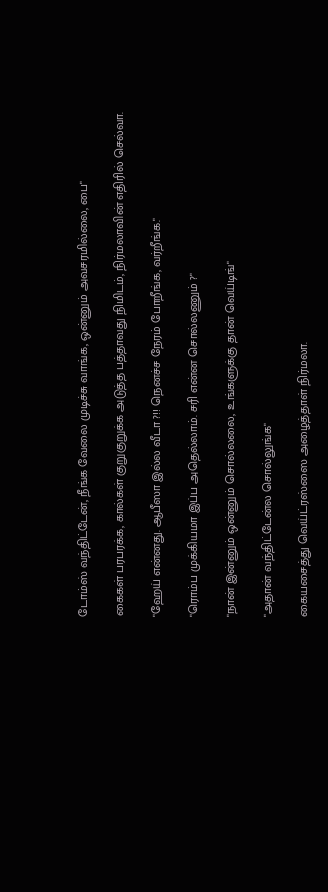டோம்ஸ் வ‌ந்திட்டேன், நீங்க‌ வேலை முடிச்சு வாங்க‌, ஒன்னும் அவ‌ச‌ர‌மில்லை, பை"

கைக‌ள் ப‌ர‌ப‌ர‌க்க‌, கால்க‌ள் குறுகுறுக்க‌ அடுத்த‌ ப‌த்தாவ‌து நிமிட‌ம், நிர்ம‌லாவின் எதிரில் செல்வா.

"ஹேய் என்ன‌து. ஆபீஸா இல்ல வீடா ?!! நென‌ச்ச‌ நேர‌ம் போறீங்க‌, வ‌ர்றீங்க‌."

"ரொம்ப‌ முக்கிய‌மா இப்ப‌ அதெல்லாம். ச‌ரி என்ன‌ சொல்ல‌ணும் ?"

"நான் இன்னும் ஒன்னும் சொல்ல‌லை, உங்க‌ளுக்கு தான் வெய்டிங்"

"அதான் வ‌ந்திட்டேன்ல‌ சொல்லுங்க‌"

கைய‌சைத்து வெய்ட்ர‌ஸ்ஸை அழைத்தாள் நிர்ம‌லா.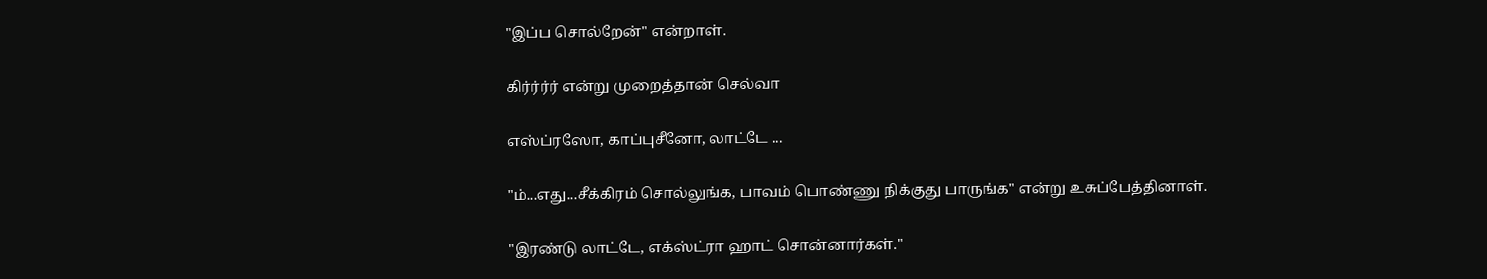"இப்ப‌ சொல்றேன்" என்றாள்.

கிர்ர்ர்ர் என்று முறைத்தான் செல்வா

எஸ்ப்ர‌ஸோ, காப்புசீனோ, லாட்டே ...

"ம்...எது...சீக்கிர‌ம் சொல்லுங்க‌, பாவ‌ம் பொண்ணு நிக்குது பாருங்க‌" என்று உசுப்பேத்தினாள்.

"இர‌ண்டு லாட்டே, எக்ஸ்ட்ரா ஹாட் சொன்னார்க‌ள்."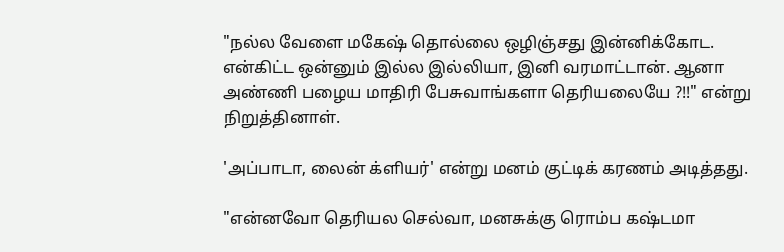"ந‌ல்ல‌ வேளை ம‌கேஷ் தொல்லை ஒழிஞ்ச‌து இன்னிக்கோட‌. என்கிட்ட‌ ஒன்னும் இல்ல‌ இல்லியா, இனி வ‌ர‌மாட்டான். ஆனா அண்ணி பழைய மாதிரி பேசுவாங்களா தெரியலையே ?!!" என்று நிறுத்தினாள்.

'அப்பாடா, லைன் க்ளிய‌ர்' என்று ம‌ன‌ம் குட்டிக் க‌ர‌ண‌ம் அடித்த‌து.

"என்ன‌வோ தெரிய‌ல‌ செல்வா, ம‌ன‌சுக்கு ரொம்ப‌ க‌ஷ்ட‌மா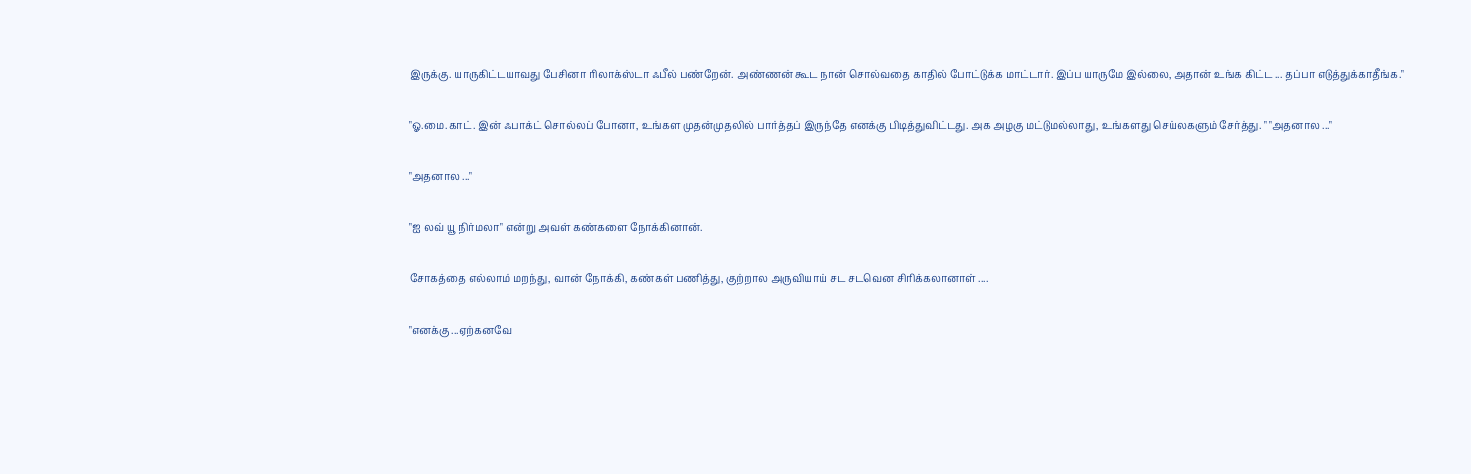இருக்கு. யாருகிட்ட‌யாவ‌து பேசினா ரிலாக்ஸ்டா ஃபீல் ப‌ண்றேன். அண்ணன் கூட நான் சொல்வதை காதில் போட்டுக்க மாட்டார். இப்ப‌ யாருமே இல்லை, அதான் உங்க‌ கிட்ட‌ ... த‌ப்பா எடுத்துக்காதீங்க‌."

"ஓ.மை.காட். இன் ஃபாக்ட் சொல்ல‌ப் போனா, உங்க‌ள‌ முத‌ன்முத‌லில் பார்த்த‌ப் இருந்தே என‌க்கு பிடித்துவிட்ட‌து. அக‌ அழ‌கு ம‌ட்டும‌ல்லாது, உங்க‌ள‌து செய்ல‌க‌ளும் சேர்த்து. " "அத‌னால‌ ..."

"அத‌னால‌ ..."

"ஐ ல‌வ் யூ நிர்ம‌லா" என்று அவ‌ள் க‌ண்க‌ளை நோக்கினான்.

சோக‌த்தை எல்லாம் ம‌ற‌ந்து, வான் நோக்கி, கண்கள் பணித்து, குற்றால‌ அருவியாய் ச‌ட‌ ச‌ட‌வென‌ சிரிக்க‌லானாள் ....

"என‌க்கு ...ஏற்க‌ன‌வே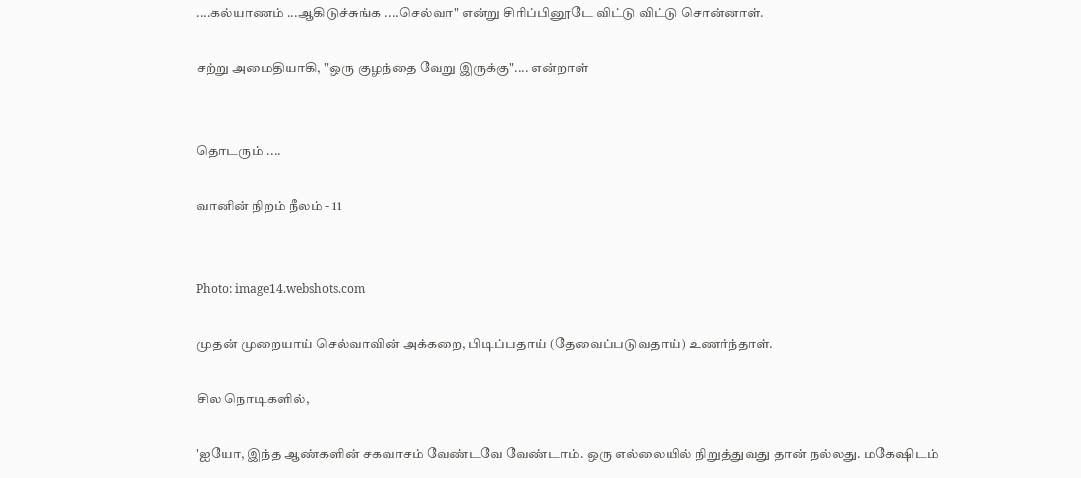....க‌ல்யாண‌ம் ...ஆகிடுச்சுங்க ....செல்வா" என்று சிரிப்பினூடே விட்டு விட்டு சொன்னாள்.

சற்று அமைதியாகி, "ஒரு குழ‌ந்தை வேறு இருக்கு".... என்றாள்


தொடரும் ....

வானின் நிறம் நீலம் - 11


Photo: image14.webshots.com

முத‌ன் முறையாய் செல்வாவின் அக்க‌றை, பிடிப்ப‌தாய் (தேவைப்படுவதாய்) உண‌ர்ந்தாள்.

சில நொடிகளில்,

'ஐயோ, இந்த‌ ஆண்க‌ளின் ச‌க‌வாச‌ம் வேண்ட‌வே வேண்டாம். ஒரு எல்லையில் நிறுத்துவ‌து தான் ந‌ல்ல‌து. ம‌கேஷிட‌ம்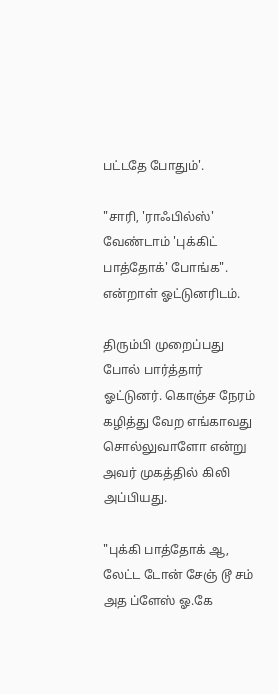ப‌ட்ட‌தே போதும்'.

"சாரி, 'ராஃபில்ஸ்' வேண்டாம் 'புக்கிட் பாத்தோக்' போங்க". என்றாள் ஓட்டுனரிடம்.

திரும்பி முறைப்ப‌து போல் பார்த்தார் ஓட்டுன‌ர். கொஞ்ச‌ நேர‌ம் க‌ழித்து வேற‌ எங்காவ‌து சொல்லுவாளோ என்று அவ‌ர் முக‌த்தில் கிலி அப்பிய‌து.

"புக்கி பாத்தோக் ஆ, லேட்ட டோன் சேஞ் டூ ச‌ம் அத‌ ப்ளேஸ் ஓ.கே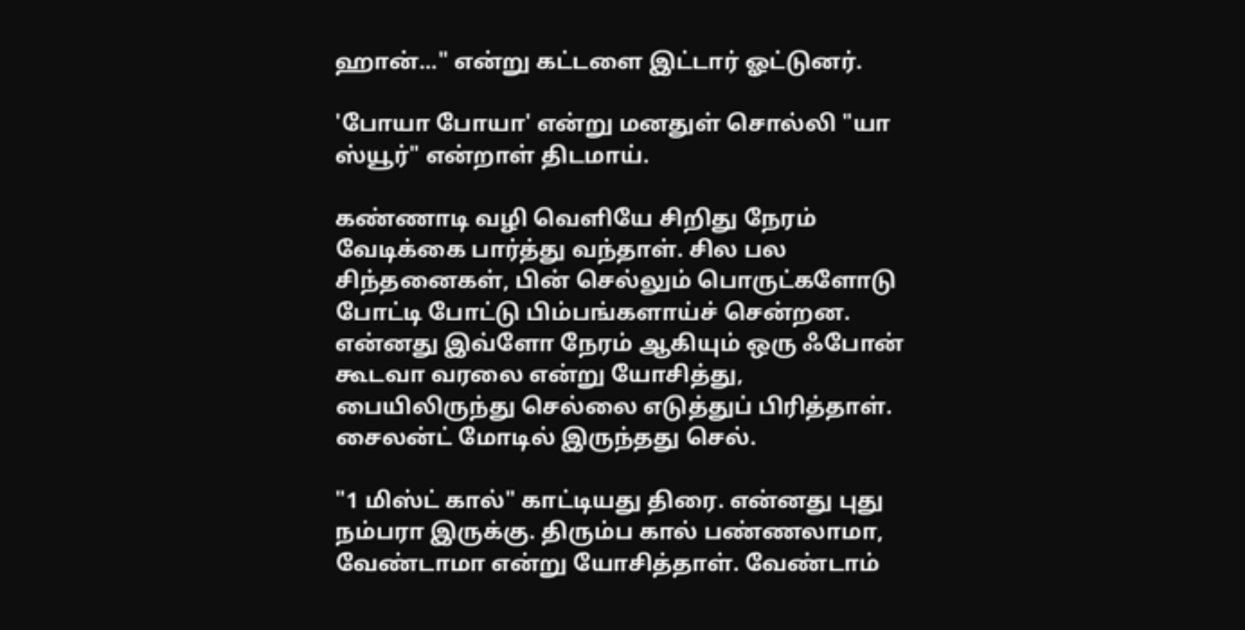ஹான்..." என்று க‌ட்ட‌ளை இட்டார் ஓட்டுன‌ர்.

'போயா போயா' என்று ம‌ன‌துள் சொல்லி "யா ஸ்யூர்" என்றாள் திட‌மாய்.

க‌ண்ணாடி வ‌ழி வெளியே சிறிது நேர‌ம் வேடிக்கை பார்த்து வ‌ந்தாள். சில‌ ப‌ல‌ சிந்த‌னைகள், பின் செல்லும் பொருட்க‌ளோடு போட்டி போட்டு பிம்பங்களாய்ச் சென்ற‌ன‌. என்ன‌து இவ்ளோ நேர‌ம் ஆகியும் ஒரு ஃபோன் கூட‌வா வரலை என்று யோசித்து, பையிலிருந்து செல்லை எடுத்துப் பிரித்தாள். சைலன்ட் மோடில் இருந்தது செல்.

"1 மிஸ்ட் கால்" காட்டிய‌து திரை. என்ன‌து புது ந‌ம்ப‌ரா இருக்கு. திரும்ப‌ கால் ப‌ண்ண‌லாமா, வேண்டாமா என்று யோசித்தாள். வேண்டாம்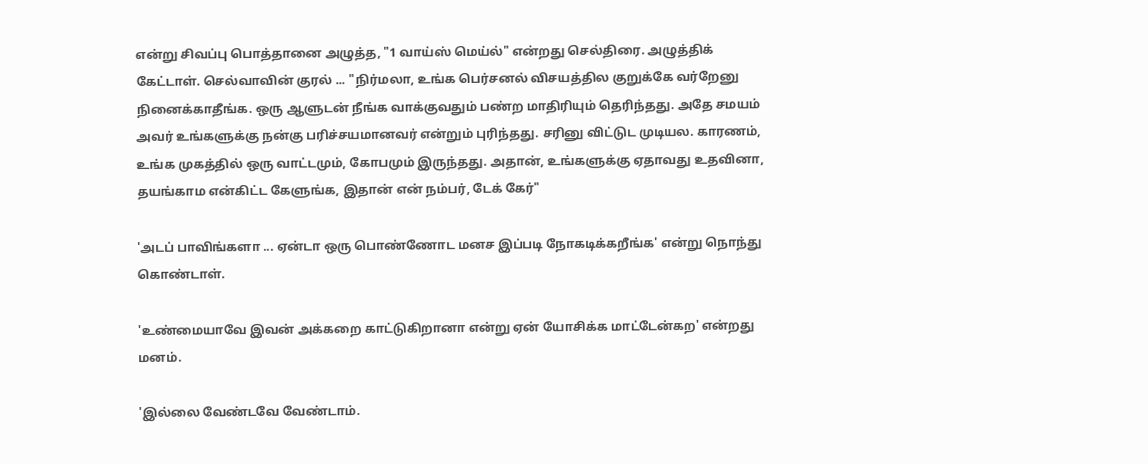என்று சிவ‌ப்பு பொத்தானை அழுத்த‌, "1 வாய்ஸ் மெய்ல்" என்ற‌து செல்திரை. அழுத்திக் கேட்டாள். செல்வாவின் குர‌ல் ... "நிர்ம‌லா, உங்க‌ பெர்ச‌ன‌ல் விச‌ய‌த்தில‌ குறுக்கே வ‌ர்றேனு நினைக்காதீங்க‌. ஒரு ஆளுட‌ன் நீங்க‌ வாக்குவ‌தும் ப‌ண்ற‌ மாதிரியும் தெரிந்த‌து. அதே ச‌ம‌ய‌ம் அவ‌ர் உங்க‌ளுக்கு ந‌ன்கு ப‌ரிச்ச‌ய‌மான‌வ‌ர் என்றும் புரிந்த‌து. ச‌ரினு விட்டுட‌ முடிய‌ல‌. கார‌ண‌ம், உங்க‌ முக‌த்தில் ஒரு வாட்ட‌மும், கோபமும் இருந்த‌து. அதான், உங்க‌ளுக்கு ஏதாவ‌து உத‌வினா, த‌ய‌ங்காம‌ என்கிட்ட‌ கேளுங்க‌, இதான் என் நம்ப‌ர், டேக் கேர்"

'அட‌ப் பாவிங்க‌ளா ... ஏன்டா ஒரு பொண்ணோட‌ ம‌ன‌ச‌ இப்ப‌டி நோக‌டிக்க‌றீங்க‌' என்று நொந்து கொண்டாள்.

'உண்மையாவே இவ‌ன் அக்க‌றை காட்டுகிறானா என்று ஏன் யோசிக்க‌ மாட்டேன்க‌ற‌' என்ற‌து ம‌ன‌ம்.

'இல்லை வேண்ட‌வே வேண்டாம்.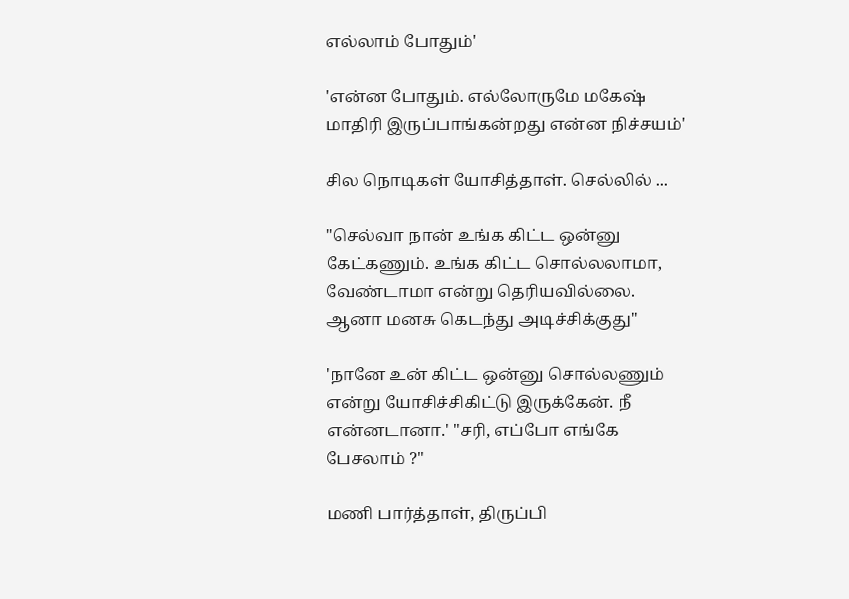எல்லாம் போதும்'

'என்ன‌ போதும். எல்லோருமே ம‌கேஷ் மாதிரி இருப்பாங்க‌ன்ற‌து என்ன‌ நிச்ச‌ய‌ம்'

சில‌ நொடிக‌ள் யோசித்தாள். செல்லில் ...

"செல்வா நான் உங்க கிட்ட ஒன்னு கேட்கணும். உங்க‌ கிட்ட‌ சொல்ல‌லாமா, வேண்டாமா என்று தெரிய‌வில்லை. ஆனா ம‌ன‌சு கெட‌ந்து அடிச்சிக்குது"

'நானே உன் கிட்ட‌ ஒன்னு சொல்ல‌ணும் என்று யோசிச்சிகிட்டு இருக்கேன். நீ என்ன‌டானா.' "ச‌ரி, எப்போ எங்கே பேச‌லாம் ?"

ம‌ணி பார்த்தாள், திருப்பி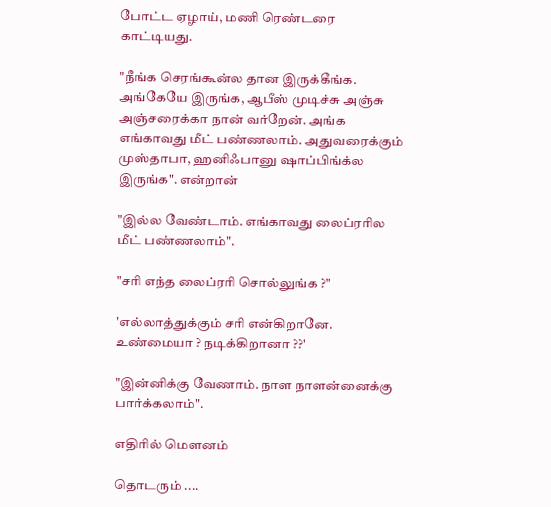போட்ட ஏழாய், மணி ரெண்ட‌ரை காட்டியது.

"நீங்க‌ செர‌ங்கூன்ல‌ தான‌ இருக்கீங்க‌. அங்கேயே இருங்க‌, ஆபீஸ் முடிச்சு அஞ்சு அஞ்சரைக்கா நான் வ‌ர்றேன். அங்க‌ எங்காவ‌து மீட் ப‌ண்ண‌லாம். அதுவ‌ரைக்கும் முஸ்தாபா, ஹ‌னிஃபானு ஷாப்பிங்க்ல‌ இருங்க‌". என்றான்

"இல்ல‌ வேண்டாம். எங்காவ‌து லைப்ர‌ரில‌ மீட் ப‌ண்ண‌லாம்".

"ச‌ரி எந்த‌ லைப்ர‌ரி சொல்லுங்க‌ ?"

'எல்லாத்துக்கும் ச‌ரி என்கிறானே. உண்மையா ? ந‌டிக்கிறானா ??'

"இன்னிக்கு வேணாம். நாள‌ நாள‌ன்னைக்கு பார்க்க‌லாம்".

எதிரில் மௌனம்

தொடரும் ....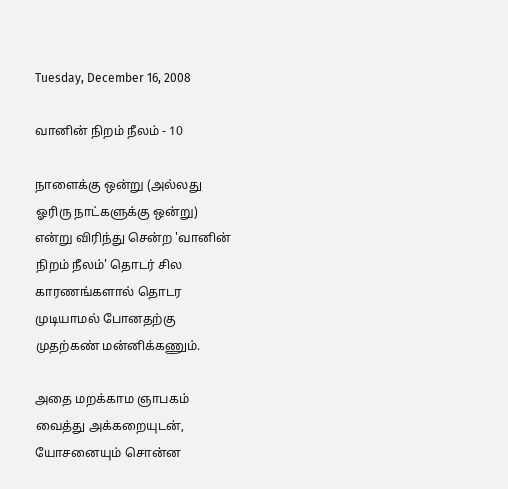Tuesday, December 16, 2008

வானின் நிறம் நீலம் - 10

நாளைக்கு ஒன்று (அல்லது ஓரிரு நாட்களுக்கு ஒன்று) என்று விரிந்து சென்ற 'வானின் நிறம் நீலம்' தொடர் சில காரணங்களால் தொடர முடியாமல் போனதற்கு முதற்கண் மன்னிக்கணும்.

அதை மறக்காம ஞாபகம் வைத்து அக்கறையுடன், யோசனையும் சொன்ன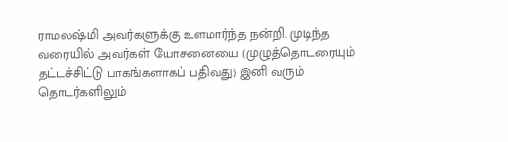ராமலஷ்மி அவர்களுக்கு உளமார்ந்த நன்றி. முடிந்த வரையில் அவர்கள் யோசனையை (முழுத்தொடரையும் தட்டச்சிட்டு பாகங்களாகப் பதிவது) இனி வரும் தொடர்களிலும்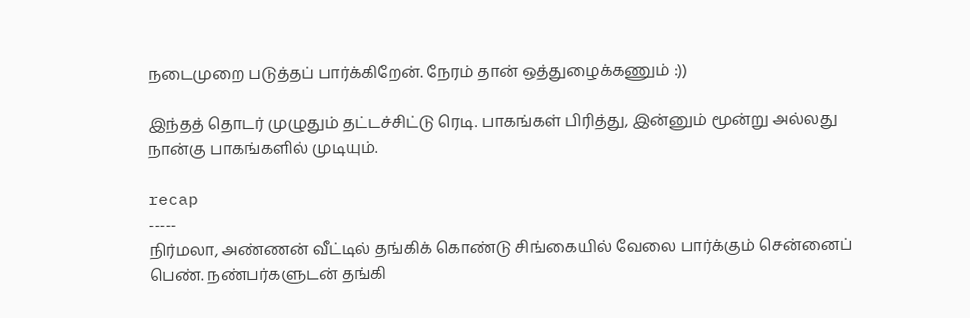நடைமுறை படுத்தப் பார்க்கிறேன். நேரம் தான் ஒத்துழைக்கணும் :))

இந்தத் தொடர் முழுதும் தட்டச்சிட்டு ரெடி. பாகங்கள் பிரித்து, இன்னும் மூன்று அல்லது நான்கு பாகங்களில் முடியும்.

recap
-----
நிர்மலா, அண்ணன் வீட்டில் தங்கிக் கொண்டு சிங்கையில் வேலை பார்க்கும் சென்னைப் பெண். நண்பர்களுடன் தங்கி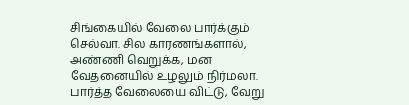சிங்கையில் வேலை பார்க்கும் செல்வா. சில காரணங்களால், அண்ணி வெறுக்க, மன வேதனையில் உழலும் நிர்மலா. பார்த்த வேலையை விட்டு, வேறு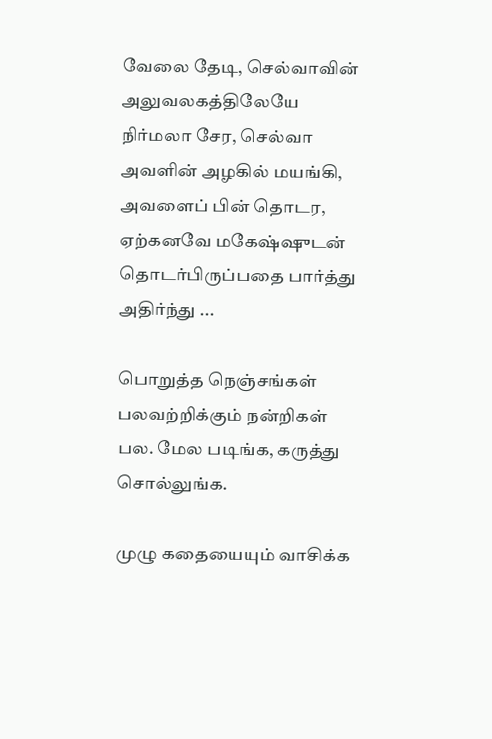வேலை தேடி, செல்வாவின் அலுவலகத்திலேயே நிர்மலா சேர, செல்வா அவளின் அழகில் மயங்கி, அவளைப் பின் தொடர, ஏற்கனவே மகேஷ்ஷுடன் தொடர்பிருப்பதை பார்த்து அதிர்ந்து ...

பொறுத்த நெஞ்சங்கள் பலவற்றிக்கும் நன்றிகள் பல. மேல படிங்க, கருத்து சொல்லுங்க.

முழு கதையையும் வாசிக்க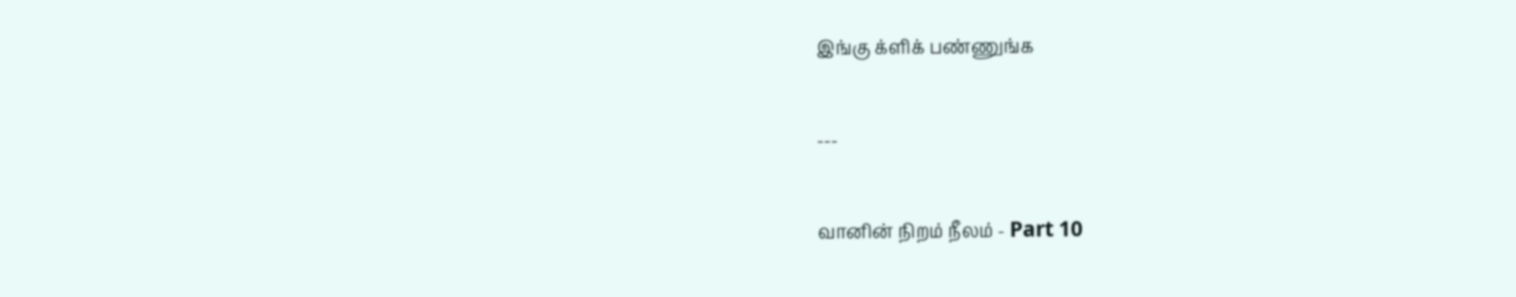இங்கு க்ளிக் பண்ணுங்க‌

---

வானின் நிறம் நீலம் - Part 10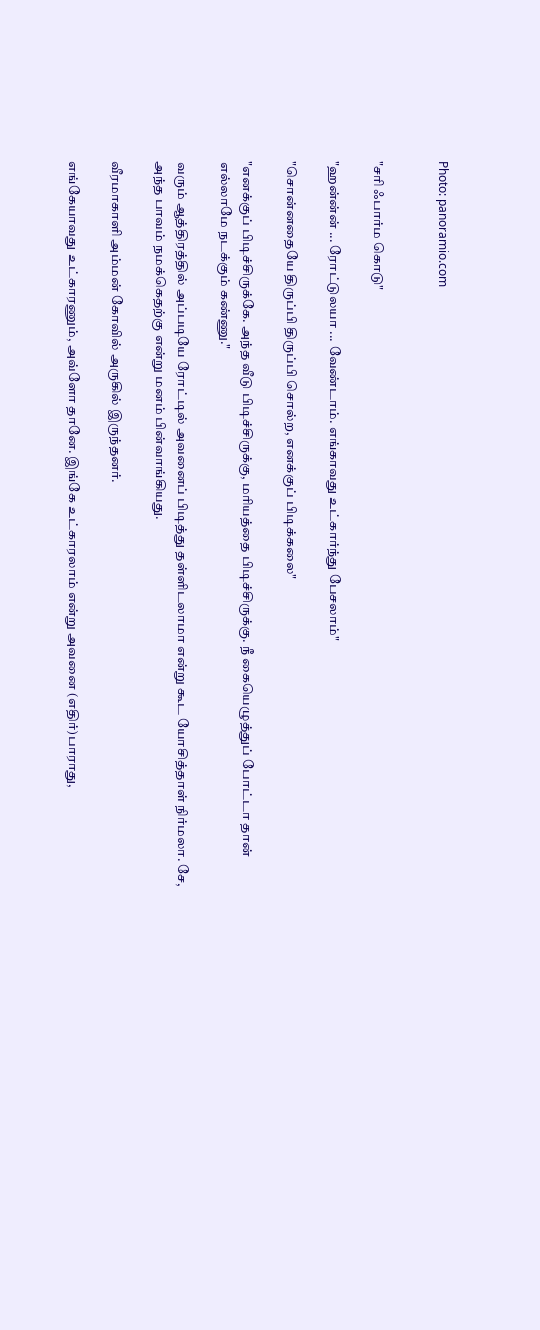Photo: panoramio.com


"சரி ஃபார்ம கொடு"

"ஹ‌ன்ன்ன் ... ரோட்டுலயா ... வேண்டாம். எங்காவ‌து உட்கார்ந்து பேச‌லாம்"

"சொன்ன‌தையே திருப்பி திருப்பி சொல்ற‌, என‌க்குப் பிடிக்கலை"

"என‌க்குப் பிடிச்சிருக்கே. அந்த‌ வீடு பிடிச்சிருக்கு, ம‌ரிய‌த்தை பிடிச்சிருக்கு. நீ கையெழுத்துப் போட்டா தான் எல்லாமே ந‌ட‌க்கும் க‌ண்ணு."

வ‌ரும் ஆத்திர‌த்தில் அப்ப‌டியே ரோட்டில் அவ‌னைப் பிடித்து த‌ள்ளிட‌லாமா என்று கூட‌ யோசித்தாள் நிர்ம‌லா. சே, அந்த‌ பாவ‌ம் ந‌ம‌க்கெத‌ற்கு என்று ம‌ன‌ம் பின்வாங்கிய‌து.

வீர‌மாகாளி அம்ம‌ன் கோவில் அருகில் இருந்தன‌ர்.

எங்கேயாவ‌து உட்கார‌ணும், அவ்ளோ தானே. இங்கே உட்கார‌லாம் என்று அவனை (எதிர்)பாராது,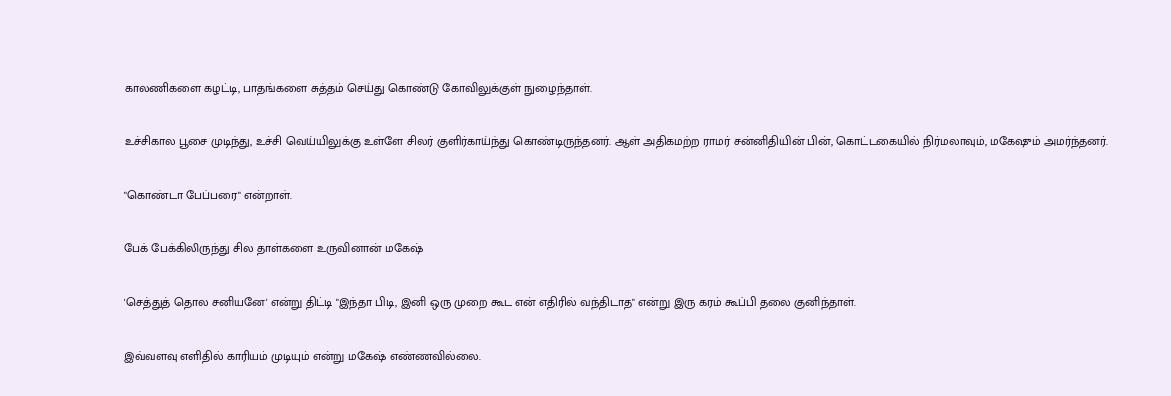கால‌ணிக‌ளை க‌ழ‌ட்டி, பாத‌ங்க‌ளை சுத்த‌ம் செய்து கொண்டு கோவிலுக்குள் நுழைந்தாள்.

உச்சிகால‌ பூசை முடிந்து, உச்சி வெய்யிலுக்கு உள்ளே சில‌ர் குளிர்காய்ந்து கொண்டிருந்த‌ன‌ர். ஆள் அதிக‌ம‌ற்ற‌ ராம‌ர் ச‌ன்னிதியின் பின், கொட்டகையில் நிர்ம‌லாவும், ம‌கேஷும் அம‌ர்ந்த‌ன‌ர்.

"கொண்டா பேப்பரை" என்றாள்.

பேக் பேக்கிலிருந்து சில‌ தாள்க‌ளை உருவினான் ம‌கேஷ்

'செத்துத் தொல‌ ச‌னிய‌னே' என்று திட்டி "இந்தா பிடி, இனி ஒரு முறை கூட‌ என் எதிரில் வ‌ந்திடாத" என்று இரு கர‌ம் கூப்பி த‌லை குனிந்தாள்.

இவ்வ‌ள‌வு எளிதில் காரிய‌ம் முடியும் என்று ம‌கேஷ் எண்ண‌வில்லை.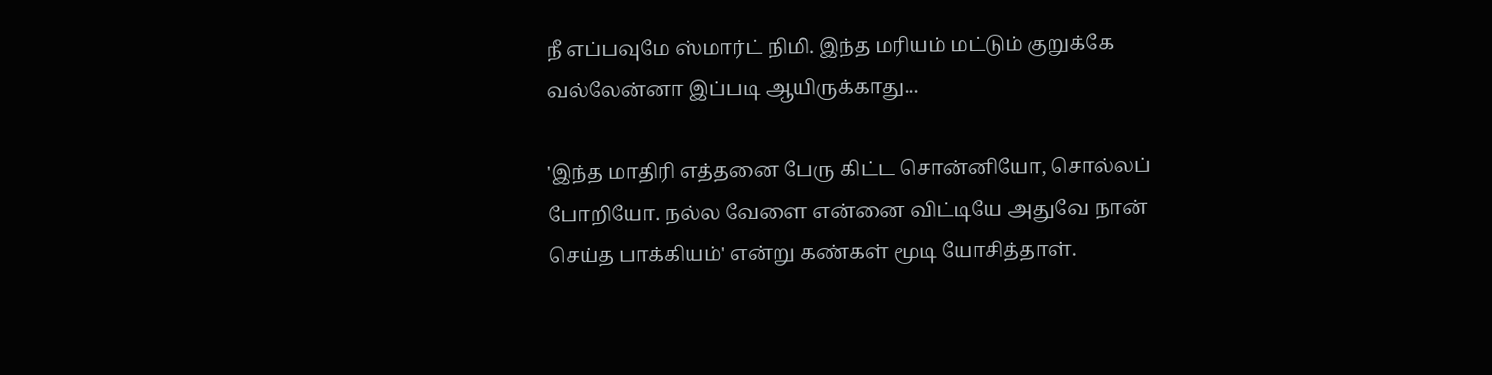நீ எப்ப‌வுமே ஸ்மார்ட் நிமி. இந்த‌ ம‌ரிய‌ம் ம‌ட்டும் குறுக்கே வ‌ல்லேன்னா இப்ப‌டி ஆயிருக்காது...

'இந்த‌ மாதிரி எத்த‌னை பேரு கிட்ட‌ சொன்னியோ, சொல்ல‌ப் போறியோ. ந‌ல்ல‌ வேளை என்னை விட்டியே அதுவே நான் செய்த‌ பாக்கிய‌ம்' என்று க‌ண்க‌ள் மூடி யோசித்தாள்.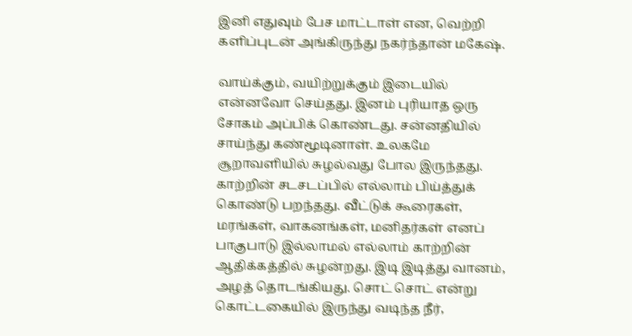இனி எதுவும் பேச‌ மாட்டாள் என, வெற்றி க‌ளிப்புடன் அங்கிருந்து ந‌க‌ர்ந்தான் ம‌கேஷ்.

வாய்க்கும், வ‌யிற்றுக்கும் இடையில் என்ன‌வோ செய்த‌து. இன‌ம் புரியாத‌ ஒரு சோக‌ம் அப்பிக் கொண்ட‌து. ச‌ன்ன‌தியில் சாய்ந்து க‌ண்மூடினாள். உல‌க‌மே சூறாவ‌ளியில் சுழ‌ல்வ‌து போல‌ இருந்த‌து. காற்றின் ச‌ட‌ச‌ட‌ப்பில் எல்லாம் பிய்த்துக் கொண்டு ப‌றந்த‌து. வீட்டுக் கூரைக‌ள், மர‌ங்க‌ள், வாக‌ன‌ங்க‌ள், மனிதர்கள் எனப் பாகுபாடு இல்லாம‌ல் எல்லாம் காற்றின் ஆதிக்க‌த்தில் சுழ‌ன்ற‌து. இடி இடித்து வானம், அழ‌த் தொட‌ங்கிய‌து. சொட் சொட் என்று கொட்ட‌கையில் இருந்து வ‌டிந்த‌ நீர்,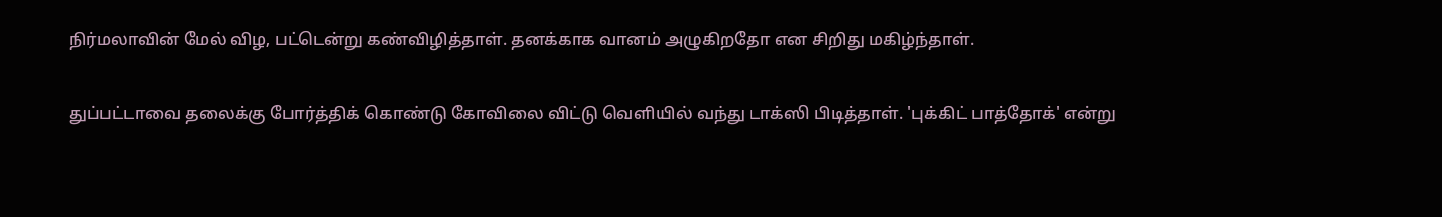நிர்ம‌லாவின் மேல் விழ‌, ப‌ட்டென்று க‌ண்விழித்தாள். த‌ன‌க்காக‌ வான‌ம் அழுகிறதோ என‌ சிறிது ம‌கிழ்ந்தாள்.

துப்ப‌ட்டாவை த‌லைக்கு போர்த்திக் கொண்டு கோவிலை விட்டு வெளியில் வ‌ந்து டாக்ஸி பிடித்தாள். 'புக்கிட் பாத்தோக்' என்று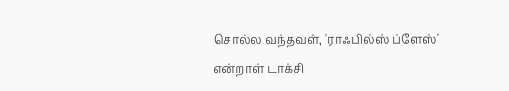சொல்ல‌ வ‌ந்த‌வ‌ள், 'ராஃபில்ஸ் ப்ளேஸ்' என்றாள் டாக்சி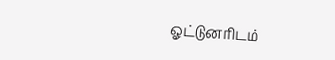ஓட்டுன‌ரிட‌ம்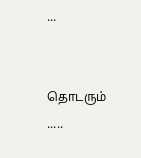...


தொடரும் .....